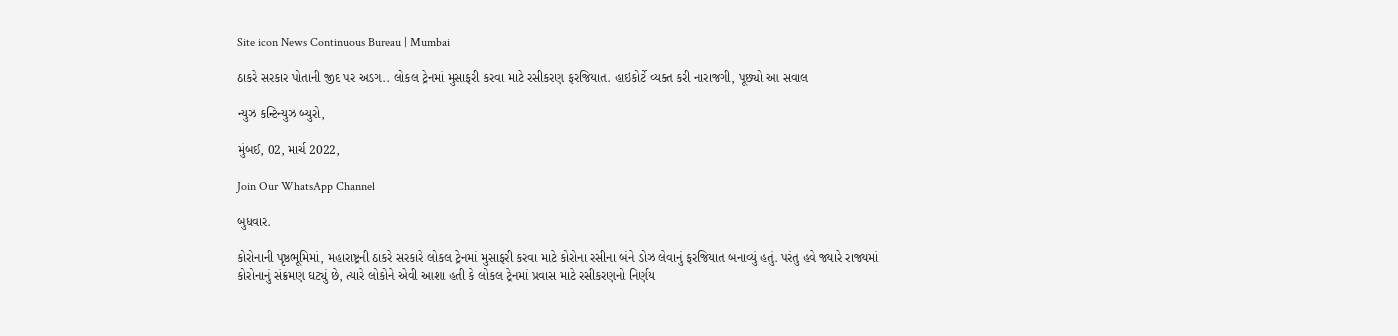Site icon News Continuous Bureau | Mumbai

ઠાકરે સરકાર પોતાની જીદ પર અડગ.. લોકલ ટ્રેનમાં મુસાફરી કરવા માટે રસીકરણ ફરજિયાત. હાઇકોર્ટે વ્યક્ત કરી નારાજગી, પૂછ્યો આ સવાલ

ન્યુઝ કન્ટિન્યુઝ બ્યુરો,

મુંબઈ, 02, માર્ચ 2022,

Join Our WhatsApp Channel

બુધવાર.

કોરોનાની પૃષ્ઠભૂમિમાં, મહારાષ્ટ્રની ઠાકરે સરકારે લોકલ ટ્રેનમાં મુસાફરી કરવા માટે કોરોના રસીના બંને ડોઝ લેવાનું ફરજિયાત બનાવ્યું હતું. પરંતુ હવે જ્યારે રાજ્યમાં કોરોનાનું સંક્રમણ ઘટ્યું છે, ત્યારે લોકોને એવી આશા હતી કે લોકલ ટ્રેનમાં પ્રવાસ માટે રસીકરણનો નિર્ણય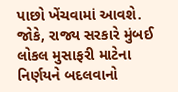પાછો ખેંચવામાં આવશે. જોકે, રાજ્ય સરકારે મુંબઈ લોકલ મુસાફરી માટેના નિર્ણયને બદલવાનો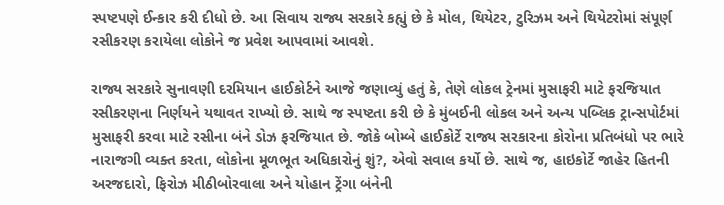સ્પષ્ટપણે ઈન્કાર કરી દીધો છે. આ સિવાય રાજ્ય સરકારે કહ્યું છે કે મોલ, થિયેટર, ટુરિઝમ અને થિયેટરોમાં સંપૂર્ણ રસીકરણ કરાયેલા લોકોને જ પ્રવેશ આપવામાં આવશે.

રાજ્ય સરકારે સુનાવણી દરમિયાન હાઈકોર્ટને આજે જણાવ્યું હતું કે, તેણે લોકલ ટ્રેનમાં મુસાફરી માટે ફરજિયાત રસીકરણના નિર્ણયને યથાવત રાખ્યો છે. સાથે જ સ્પષ્ટતા કરી છે કે મુંબઈની લોકલ અને અન્ય પબ્લિક ટ્રાન્સપોર્ટમાં મુસાફરી કરવા માટે રસીના બંને ડોઝ ફરજિયાત છે. જોકે બોમ્બે હાઈકોર્ટે રાજ્ય સરકારના કોરોના પ્રતિબંધો પર ભારે નારાજગી વ્યક્ત કરતા, લોકોના મૂળભૂત અધિકારોનું શું?, એવો સવાલ કર્યો છે. સાથે જ, હાઇકોર્ટે જાહેર હિતની અરજદારો, ફિરોઝ મીઠીબોરવાલા અને યોહાન ટ્રેંગા બંનેની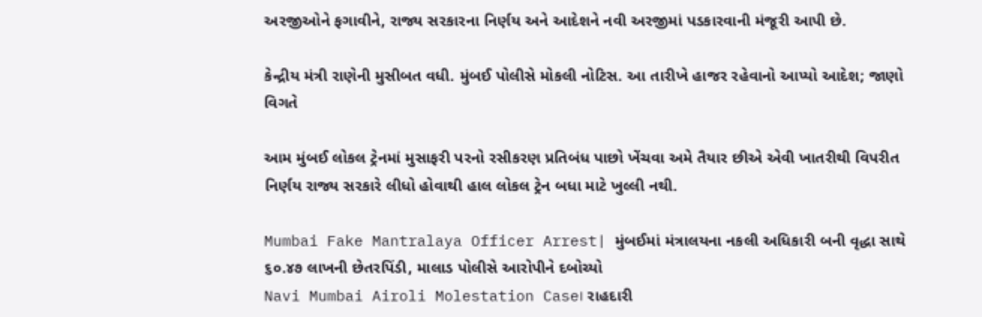અરજીઓને ફગાવીને, રાજ્ય સરકારના નિર્ણય અને આદેશને નવી અરજીમાં પડકારવાની મંજૂરી આપી છે.

કેન્દ્રીય મંત્રી રાણેની મુસીબત વધી. મુંબઈ પોલીસે મોકલી નોટિસ. આ તારીખે હાજર રહેવાનો આપ્યો આદેશ; જાણો વિગતે

આમ મુંબઈ લોકલ ટ્રેનમાં મુસાફરી પરનો રસીકરણ પ્રતિબંધ પાછો ખેંચવા અમે તૈયાર છીએ એવી ખાતરીથી વિપરીત નિર્ણય રાજ્ય સરકારે લીધો હોવાથી હાલ લોકલ ટ્રેન બધા માટે ખુલ્લી નથી.

Mumbai Fake Mantralaya Officer Arrest| મુંબઈમાં મંત્રાલયના નકલી અધિકારી બની વૃદ્ધા સાથે ૬૦.૪૭ લાખની છેતરપિંડી, માલાડ પોલીસે આરોપીને દબોચ્યો
Navi Mumbai Airoli Molestation Case। રાહદારી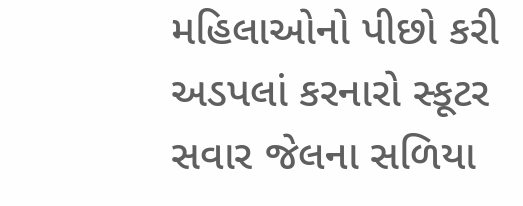મહિલાઓનો પીછો કરી અડપલાં કરનારો સ્કૂટર સવાર જેલના સળિયા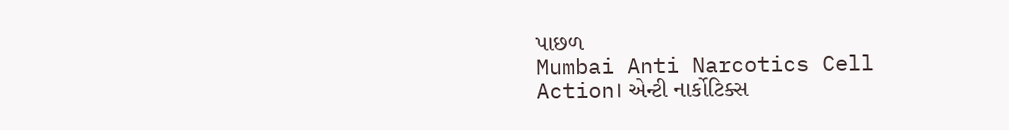પાછળ
Mumbai Anti Narcotics Cell Action। એન્ટી નાર્કોટિક્સ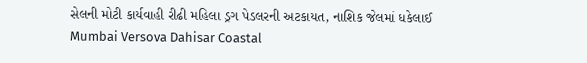સેલની મોટી કાર્યવાહી રીઢી મહિલા ડ્રગ પેડલરની અટકાયત, નાશિક જેલમાં ધકેલાઈ
Mumbai Versova Dahisar Coastal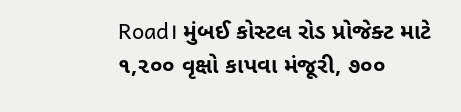Road। મુંબઈ કોસ્ટલ રોડ પ્રોજેક્ટ માટે ૧,૨૦૦ વૃક્ષો કાપવા મંજૂરી, ૭૦૦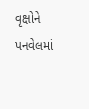વૃક્ષોને પનવેલમાં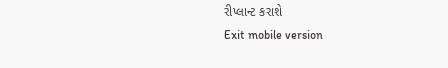રીપ્લાન્ટ કરાશે
Exit mobile version